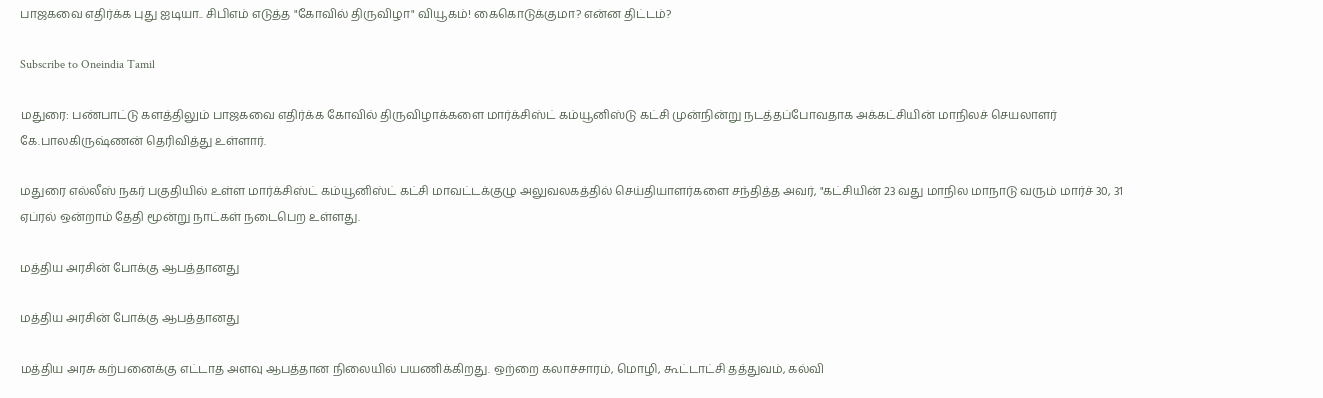பாஜகவை எதிர்க்க புது ஐடியா.. சிபிஎம் எடுத்த "கோவில் திருவிழா" வியூகம்! கைகொடுக்குமா? என்ன திட்டம்?

Subscribe to Oneindia Tamil

மதுரை: பண்பாட்டு களத்திலும் பாஜகவை எதிர்க்க கோவில் திருவிழாக்களை மார்க்சிஸ்ட் கம்யூனிஸ்டு கட்சி முன்நின்று நடத்தப்போவதாக அக்கட்சியின் மாநிலச் செயலாளர் கே.பாலகிருஷ்ணன் தெரிவித்து உள்ளார்.

மதுரை எல்லீஸ் நகர் பகுதியில் உள்ள மார்க்சிஸ்ட் கம்யூனிஸ்ட் கட்சி மாவட்டக்குழு அலுவலகத்தில் செய்தியாளர்களை சந்தித்த அவர், "கட்சியின் 23 வது மாநில மாநாடு வரும் மார்ச் 30, 31 ஏப்ரல் ஒன்றாம் தேதி மூன்று நாட்கள் நடைபெற உள்ளது.

மத்திய அரசின் போக்கு ஆபத்தானது

மத்திய அரசின் போக்கு ஆபத்தானது

மத்திய அரசு கற்பனைக்கு எட்டாத அளவு ஆபத்தான நிலையில் பயணிக்கிறது. ஒற்றை கலாச்சாரம், மொழி, கூட்டாட்சி தத்துவம், கல்வி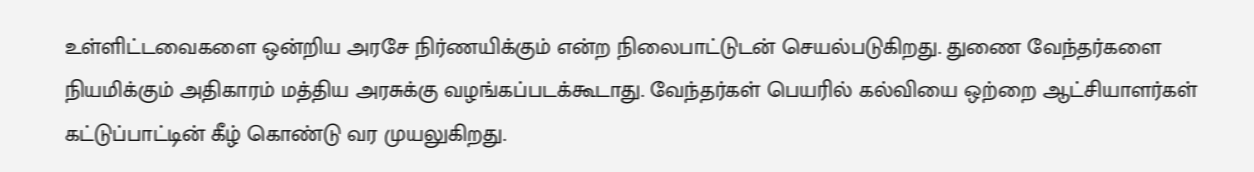உள்ளிட்டவைகளை ஒன்றிய அரசே நிர்ணயிக்கும் என்ற நிலைபாட்டுடன் செயல்படுகிறது. துணை வேந்தர்களை நியமிக்கும் அதிகாரம் மத்திய அரசுக்கு வழங்கப்படக்கூடாது. வேந்தர்கள் பெயரில் கல்வியை ஒற்றை ஆட்சியாளர்கள் கட்டுப்பாட்டின் கீழ் கொண்டு வர முயலுகிறது.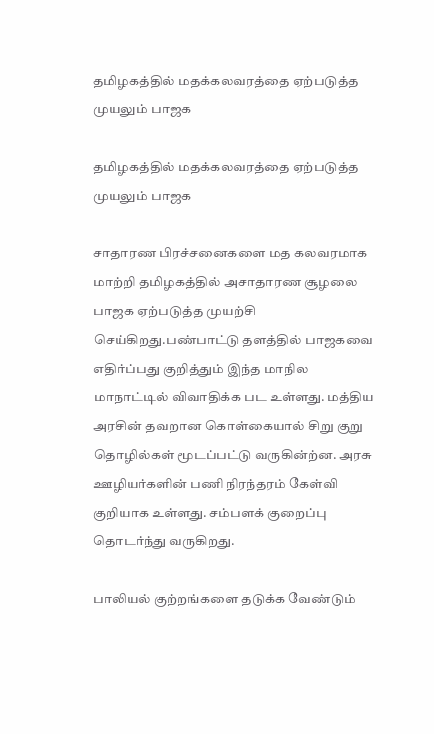தமிழகத்தில் மதக்கலவரத்தை ஏற்படுத்த முயலும் பாஜக

தமிழகத்தில் மதக்கலவரத்தை ஏற்படுத்த முயலும் பாஜக

சாதாரண பிரச்சனைகளை மத கலவரமாக மாற்றி தமிழகத்தில் அசாதாரண சூழலை பாஜக ஏற்படுத்த முயற்சி செய்கிறது.பண்பாட்டு தளத்தில் பாஜகவை எதிர்ப்பது குறித்தும் இந்த மாநில மாநாட்டில் விவாதிக்க பட உள்ளது. மத்திய அரசின் தவறான கொள்கையால் சிறு குறு தொழில்கள் மூடப்பட்டு வருகின்ற்ன. அரசு ஊழியர்களின் பணி நிரந்தரம் கேள்வி குறியாக உள்ளது. சம்பளக் குறைப்பு தொடர்ந்து வருகிறது.

பாலியல் குற்றங்களை தடுக்க வேண்டும்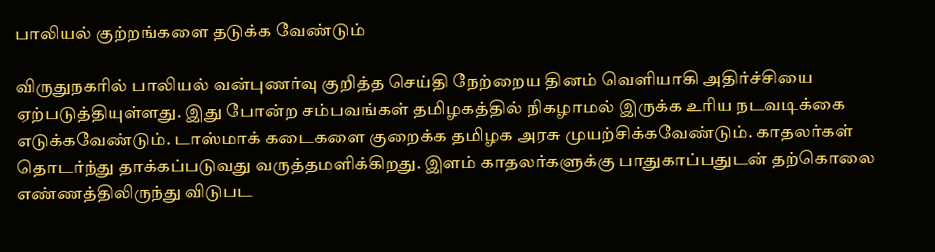பாலியல் குற்றங்களை தடுக்க வேண்டும்

விருதுநகரில் பாலியல் வன்புணர்வு குறித்த செய்தி நேற்றைய தினம் வெளியாகி அதிர்ச்சியை ஏற்படுத்தியுள்ளது. இது போன்ற சம்பவங்கள் தமிழகத்தில் நிகழாமல் இருக்க உரிய நடவடிக்கை எடுக்கவேண்டும். டாஸ்மாக் கடைகளை குறைக்க தமிழக அரசு முயற்சிக்கவேண்டும். காதலர்கள் தொடர்ந்து தாக்கப்படுவது வருத்தமளிக்கிறது. இளம் காதலர்களுக்கு பாதுகாப்பதுடன் தற்கொலை எண்ணத்திலிருந்து விடுபட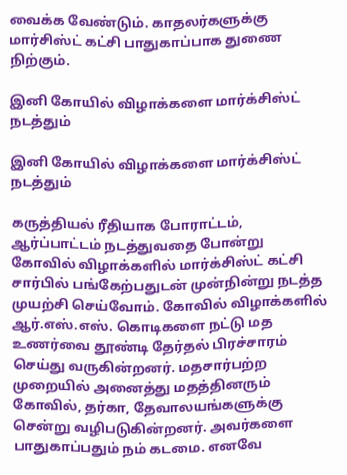வைக்க வேண்டும். காதலர்களுக்கு மார்சிஸ்ட் கட்சி பாதுகாப்பாக துணை நிற்கும்.

இனி கோயில் விழாக்களை மார்க்சிஸ்ட் நடத்தும்

இனி கோயில் விழாக்களை மார்க்சிஸ்ட் நடத்தும்

கருத்தியல் ரீதியாக போராட்டம், ஆர்ப்பாட்டம் நடத்துவதை போன்று கோவில் விழாக்களில் மார்க்சிஸ்ட் கட்சி சார்பில் பங்கேற்பதுடன் முன்நின்று நடத்த முயற்சி செய்வோம். கோவில் விழாக்களில் ஆர்.எஸ்.எஸ். கொடிகளை நட்டு மத உணர்வை தூண்டி தேர்தல் பிரச்சாரம் செய்து வருகின்றனர். மதசார்பற்ற முறையில் அனைத்து மதத்தினரும் கோவில், தர்கா, தேவாலயங்களுக்கு சென்று வழிபடுகின்றனர். அவர்களை பாதுகாப்பதும் நம் கடமை. எனவே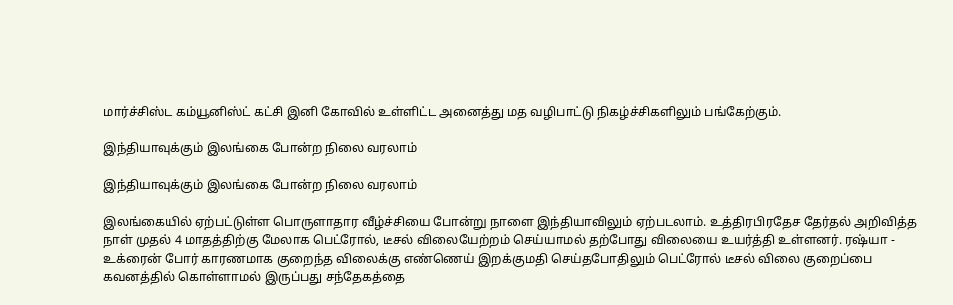மார்ச்சிஸ்ட கம்யூனிஸ்ட் கட்சி இனி கோவில் உள்ளிட்ட அனைத்து மத வழிபாட்டு நிகழ்ச்சிகளிலும் பங்கேற்கும்.

இந்தியாவுக்கும் இலங்கை போன்ற நிலை வரலாம்

இந்தியாவுக்கும் இலங்கை போன்ற நிலை வரலாம்

இலங்கையில் ஏற்பட்டுள்ள பொருளாதார வீழ்ச்சியை போன்று நாளை இந்தியாவிலும் ஏற்படலாம். உத்திரபிரதேச தேர்தல் அறிவித்த நாள் முதல் 4 மாதத்திற்கு மேலாக பெட்ரோல், டீசல் விலையேற்றம் செய்யாமல் தற்போது விலையை உயர்த்தி உள்ளனர். ரஷ்யா - உக்ரைன் போர் காரணமாக குறைந்த விலைக்கு எண்ணெய் இறக்குமதி செய்தபோதிலும் பெட்ரோல் டீசல் விலை குறைப்பை கவனத்தில் கொள்ளாமல் இருப்பது சந்தேகத்தை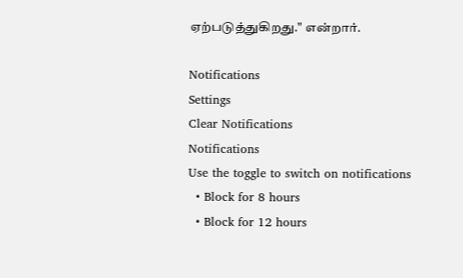ஏற்படுத்துகிறது." என்றார்.

Notifications
Settings
Clear Notifications
Notifications
Use the toggle to switch on notifications
  • Block for 8 hours
  • Block for 12 hours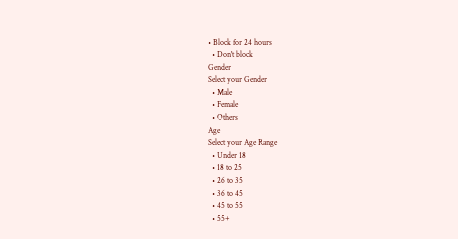• Block for 24 hours
  • Don't block
Gender
Select your Gender
  • Male
  • Female
  • Others
Age
Select your Age Range
  • Under 18
  • 18 to 25
  • 26 to 35
  • 36 to 45
  • 45 to 55
  • 55+